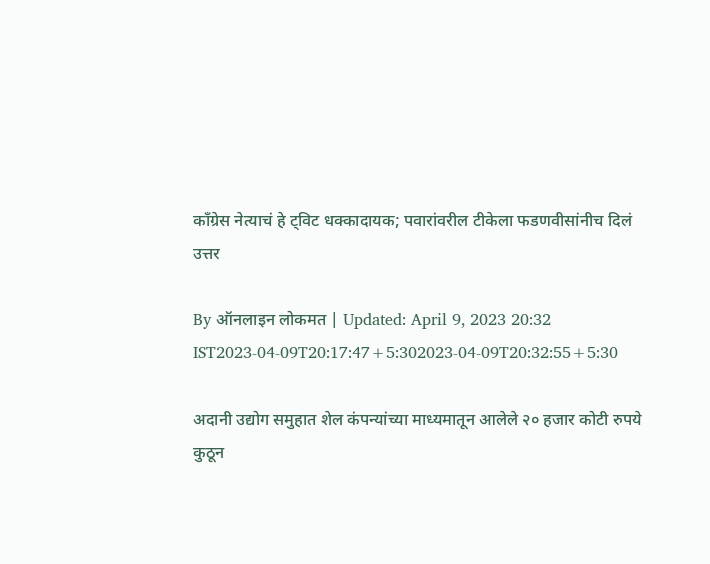काँग्रेस नेत्याचं हे ट्विट धक्कादायक; पवारांवरील टीकेला फडणवीसांनीच दिलं उत्तर

By ऑनलाइन लोकमत | Updated: April 9, 2023 20:32 IST2023-04-09T20:17:47+5:302023-04-09T20:32:55+5:30

अदानी उद्योग समुहात शेल कंपन्यांच्या माध्यमातून आलेले २० हजार कोटी रुपये कुठून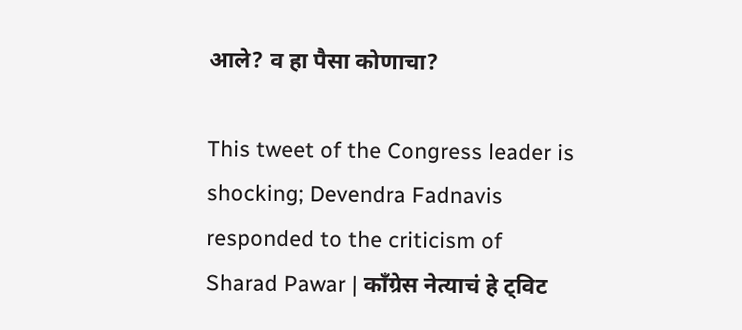आले? व हा पैसा कोणाचा?

This tweet of the Congress leader is shocking; Devendra Fadnavis responded to the criticism of Sharad Pawar | काँग्रेस नेत्याचं हे ट्विट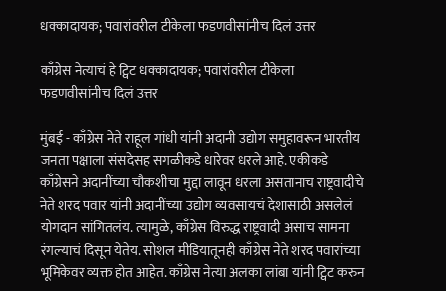धक्कादायक; पवारांवरील टीकेला फडणवीसांनीच दिलं उत्तर

काँग्रेस नेत्याचं हे ट्विट धक्कादायक; पवारांवरील टीकेला फडणवीसांनीच दिलं उत्तर

मुंबई - काँग्रेस नेते राहूल गांधी यांनी अदानी उद्योग समुहावरून भारतीय जनता पक्षाला संसदेसह सगळीकडे धारेवर धरले आहे. एकीकडे काँग्रेसने अदानींच्या चौकशीचा मुद्दा लावून धरला असतानाच राष्ट्रवादीचे नेते शरद पवार यांनी अदानींच्या उद्योग व्यवसायचं देशासाठी असलेलं योगदान सांगितलंय. त्यामुळे, काँग्रेस विरुद्ध राष्ट्रवादी असाच सामना रंगल्याचं दिसून येतेय. सोशल मीडियातूनही काँग्रेस नेते शरद पवारांच्या भूमिकेवर व्यक्त होत आहेत. काँग्रेस नेत्या अलका लांबा यांनी ट्विट करुन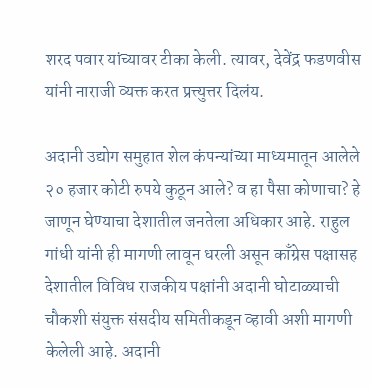शरद पवार यांच्यावर टीका केली. त्यावर, देवेंद्र फडणवीस यांनी नाराजी व्यक्त करत प्रत्त्युत्तर दिलंय.

अदानी उद्योग समुहात शेल कंपन्यांच्या माध्यमातून आलेले २० हजार कोटी रुपये कुठून आले? व हा पैसा कोणाचा? हे जाणून घेण्याचा देशातील जनतेला अधिकार आहे. राहुल गांधी यांनी ही मागणी लावून धरली असून काँग्रेस पक्षासह देशातील विविध राजकीय पक्षांनी अदानी घोटाळ्याची चौकशी संयुक्त संसदीय समितीकडून व्हावी अशी मागणी केलेली आहे. अदानी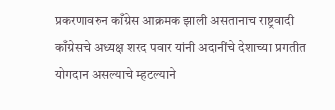प्रकरणावरुन काँग्रेस आक्रमक झाली असतानाच राष्ट्रवादी काँग्रेसचे अध्यक्ष शरद पवार यांनी अदानींचे देशाच्या प्रगतीत योगदान असल्याचे म्हटल्याने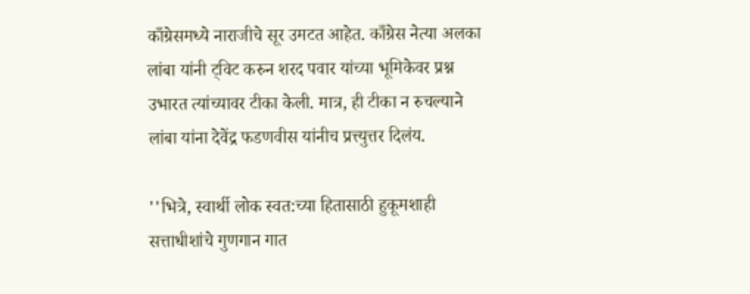काँग्रेसमध्ये नाराजीचे सूर उमटत आहेत. काँग्रेस नेत्या अलका लांबा यांनी ट्विट करुन शरद पवार यांच्या भूमिकेवर प्रश्न उभारत त्यांच्यावर टीका केली. मात्र, ही टीका न रुचल्याने लांबा यांना देवेंद्र फडणवीस यांनीच प्रत्त्युत्तर दिलंय.

''भित्रे, स्वार्थी लोक स्वत:च्या हितासाठी हुकूमशाही सत्ताधीशांचे गुणगान गात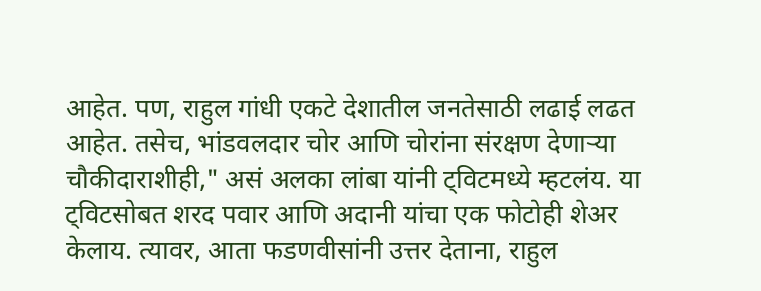आहेत. पण, राहुल गांधी एकटे देशातील जनतेसाठी लढाई लढत आहेत. तसेच, भांडवलदार चोर आणि चोरांना संरक्षण देणाऱ्या चौकीदाराशीही," असं अलका लांबा यांनी ट्विटमध्ये म्हटलंय. या ट्विटसोबत शरद पवार आणि अदानी यांचा एक फोटोही शेअर केलाय. त्यावर, आता फडणवीसांनी उत्तर देताना, राहुल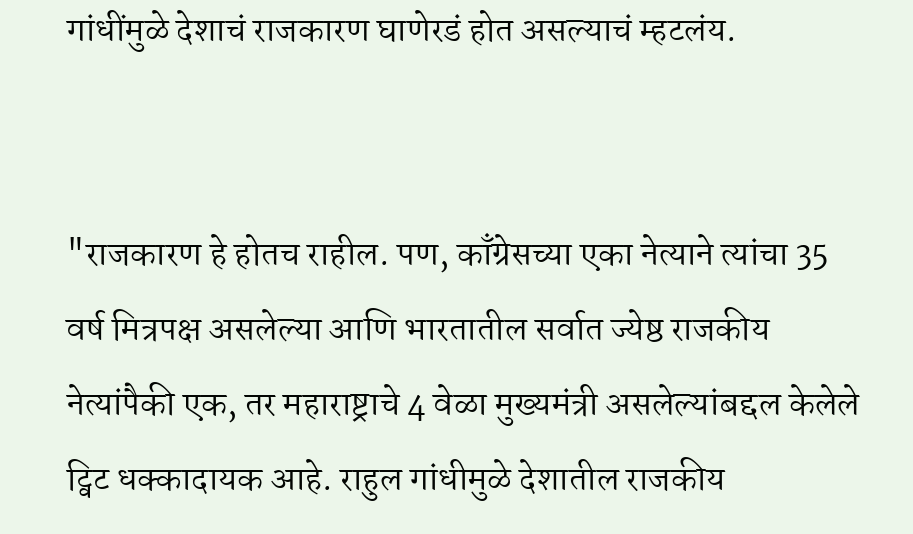गांधींमुळे देशाचं राजकारण घाणेरडं होत असल्याचं म्हटलंय.


"राजकारण हे होतच राहील. पण, काँग्रेसच्या एका नेत्याने त्यांचा 35 वर्ष मित्रपक्ष असलेल्या आणि भारतातील सर्वात ज्येष्ठ राजकीय नेत्यांपैकी एक, तर महाराष्ट्राचे 4 वेळा मुख्यमंत्री असलेल्यांबद्दल केलेले ट्विट धक्कादायक आहे. राहुल गांधीमुळे देशातील राजकीय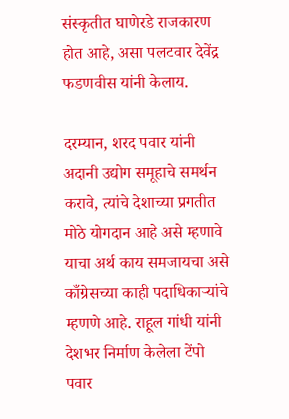संस्कृतीत घाणेरडे राजकारण होत आहे, असा पलटवार देवेंद्र फडणवीस यांनी केलाय.

दरम्यान, शरद पवार यांनी अदानी उद्योग समूहाचे समर्थन करावे, त्यांचे देशाच्या प्रगतीत मोठे योगदान आहे असे म्हणावे याचा अर्थ काय समजायचा असे काँग्रेसच्या काही पदाधिकाऱ्यांचे म्हणणे आहे. राहूल गांधी यांनी देशभर निर्माण केलेला टेंपो पवार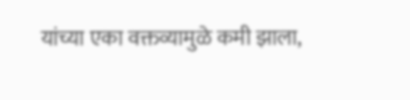यांच्या एका वक्तव्यामुळे कमी झाला,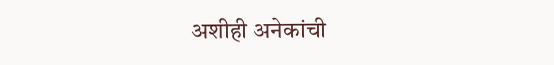अशीही अनेकांची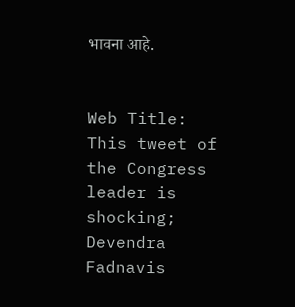भावना आहे.


Web Title: This tweet of the Congress leader is shocking; Devendra Fadnavis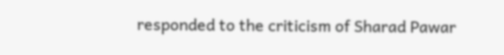responded to the criticism of Sharad Pawar